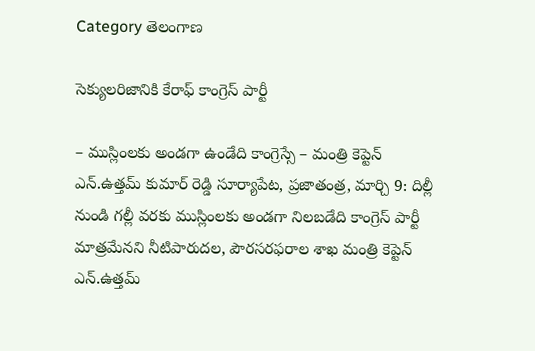Category తెలంగాణ

సెక్యులరిజానికి కేరాఫ్ కాంగ్రెస్ పార్టీ

– ముస్లింలకు అండగా ఉండేది కాంగ్రెస్సే – మంత్రి కెప్టెన్ ఎన్.ఉత్తమ్ కుమార్ రెడ్డి సూర్యాపేట, ప్రజాతంత్ర, మార్చి 9: దిల్లీ నుండి గల్లీ వరకు ముస్లింలకు అండగా నిలబడేది కాంగ్రెస్ పార్టీ మాత్రమేనని నీటిపారుదల, పౌరసరఫరాల శాఖ‌ మంత్రి కెప్టెన్ ఎన్.ఉత్తమ్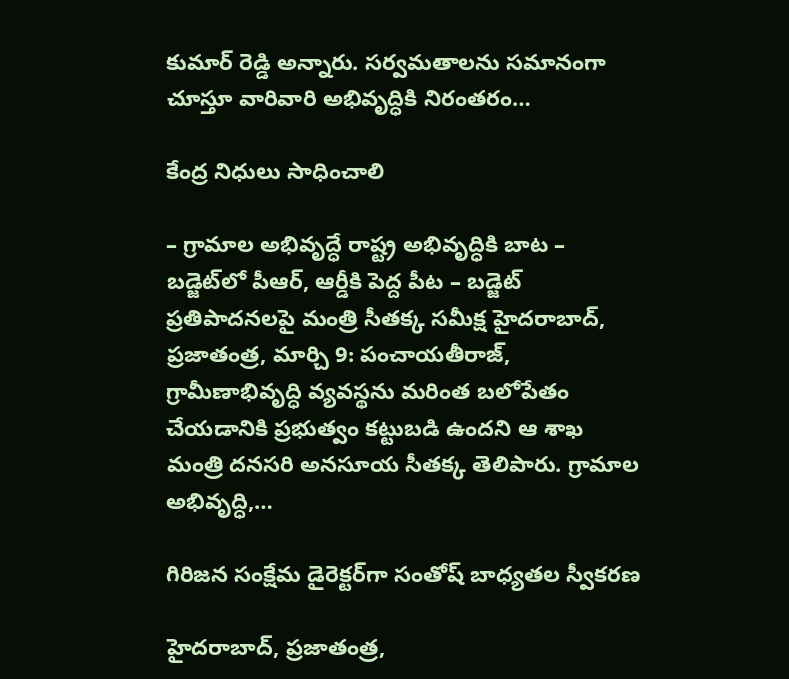కుమార్ రెడ్డి అన్నారు. సర్వమతాలను సమానంగా చూస్తూ వారివారి అభివృద్ధికి నిరంతరం…

కేంద్ర నిధులు సాధించాలి

– గ్రామాల అభివృద్ధే రాష్ట్ర అభివృద్ధికి బాట – బడ్జెట్‌లో పీఆర్, ఆర్డీకి పెద్ద పీట – బడ్జెట్ ప్రతిపాదనలపై మంత్రి సీతక్క సమీక్ష హైదరాబాద్, ప్రజాతంత్ర, మార్చి 9: పంచాయతీరాజ్, గ్రామీణాభివృద్ధి వ్యవస్థను మరింత బలోపేతం చేయడానికి ప్రభుత్వం కట్టుబడి ఉందని ఆ శాఖ మంత్రి దనసరి అనసూయ సీతక్క తెలిపారు. గ్రామాల అభివృద్ధి,…

గిరిజన సంక్షేమ డైరెక్టర్‌గా సంతోష్ బాధ్యతల స్వీకరణ

హైదరాబాద్, ప్రజాతంత్ర,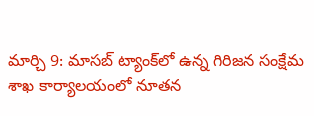మార్చి 9: మాసబ్ ట్యాంక్‌లో ఉన్న గిరిజన సంక్షేమ శాఖ కార్యాలయంలో నూతన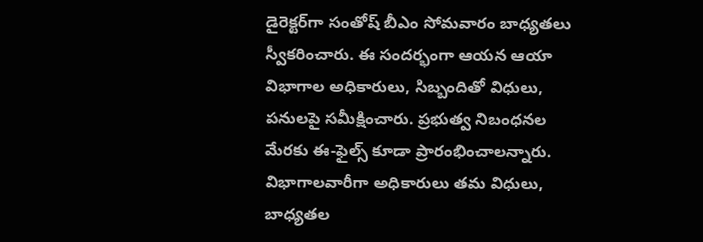డైరెక్టర్‌గా సంతోష్ బీఎం సోమవారం బాధ్యతలు స్వీకరించారు. ఈ సందర్భంగా ఆయన ఆయా విభాగాల అధికారులు, సిబ్బందితో విధులు, పనులపై సమీక్షించారు. ప్రభుత్వ నిబంధనల మేరకు ఈ-ఫైల్స్ కూడా ప్రారంభించాలన్నారు. విభాగాలవారీగా అధికారులు తమ విధులు, బాధ్యతల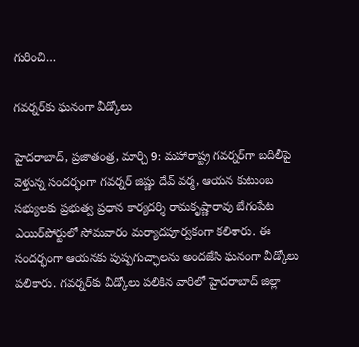గురించి…

గవర్నర్‌కు ఘనంగా వీడ్కోలు

హైదరాబాద్, ప్రజాతంత్ర, మార్చి 9: మహారాష్ట్ర గవర్నర్‌గా బదిలీపై వెళ్తున్న సందర్భంగా గవర్నర్ జిష్ణు దేవ్ వర్మ, ఆయన కుటుంబ సభ్యులకు ప్రభుత్వ ప్రధాన కార్యదర్శి రామకృష్ణారావు బేగంపేట ఎయిర్‌పోర్టులో సోమవారం మర్యాదపూర్వకంగా కలిశారు. ఈ సందర్భంగా ఆయనకు పుష్పగుచ్ఛాలను అందజేసి ఘనంగా వీడ్కోలు పలికారు. గవర్నర్‌కు వీడ్కోలు పలికిన వారిలో హైదరాబాద్ జిల్లా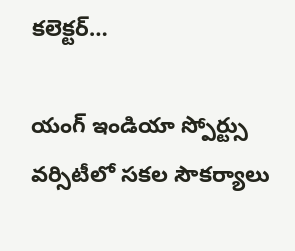కలెక్టర్…

యంగ్ ఇండియా స్పోర్ట్సు వర్సిటీలో సకల సౌకర్యాలు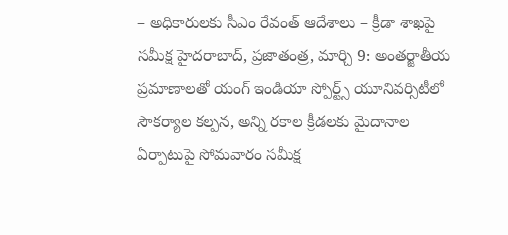– అధికారులకు సీఎం రేవంత్ ఆదేశాలు – క్రీడా శాఖపై సమీక్ష హైదరాబాద్, ప్రజాతంత్ర, మార్చి 9: అంతర్జాతీయ ప్రమాణాలతో యంగ్ ఇండియా స్పోర్ట్స్ యూనివర్సిటీలో సౌకర్యాల కల్పన, అన్ని రకాల క్రీడలకు మైదానాల ఏర్పాటుపై సోమవారం సమీక్ష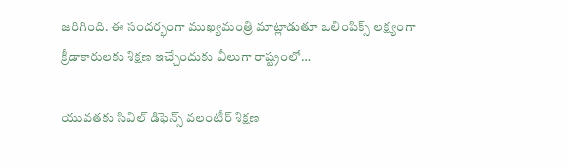జరిగింది. ఈ సందర్భంగా ముఖ్యమంత్రి మాట్లాడుతూ ఒలింపిక్స్ లక్ష్యంగా క్రీడాకారులకు శిక్షణ ఇచ్చేందుకు వీలుగా రాష్ట్రంలో…

యువతకు సివిల్ డిఫెన్స్ వలంటీర్ శిక్షణ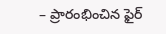– ప్రారంభించిన ఫైర్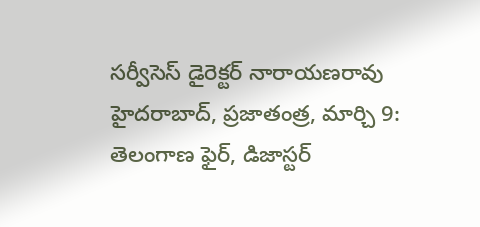సర్వీసెస్ డైరెక్టర్ నారాయణరావు హైదరాబాద్, ప్రజాతంత్ర, మార్చి 9: తెలంగాణ ఫైర్, డిజాస్టర్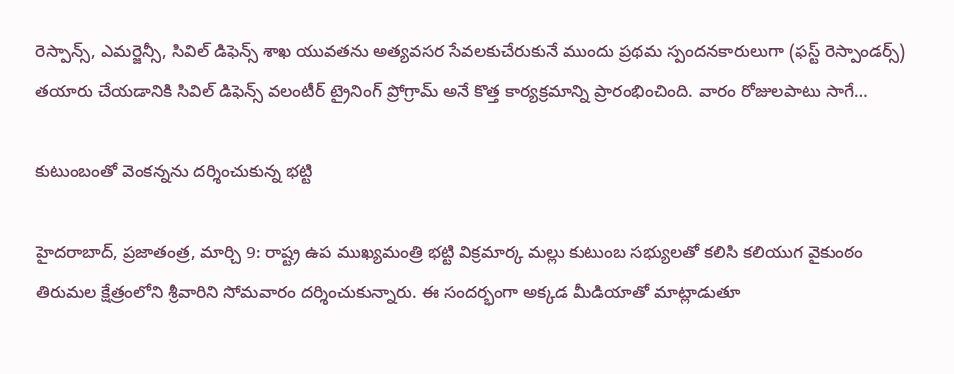రెస్పాన్స్, ఎమర్జెన్సీ, సివిల్ డిఫెన్స్ శాఖ యువతను అత్యవసర సేవలకుచేరుకునే ముందు ప్రథమ స్పందనకారులుగా (ఫస్ట్ రెస్పాండర్స్) తయారు చేయడానికి సివిల్ డిఫెన్స్ వలంటీర్ ట్రైనింగ్ ప్రోగ్రామ్ అనే కొత్త కార్యక్రమాన్ని ప్రారంభించింది. వారం రోజులపాటు సాగే…

కుటుంబంతో వెంకన్నను దర్శించుకున్న భట్టి

హైదరాబాద్, ప్రజాతంత్ర, మార్చి 9: రాష్ట్ర ఉప ముఖ్యమంత్రి భట్టి విక్రమార్క మల్లు కుటుంబ సభ్యులతో కలిసి కలియుగ వైకుంఠం తిరుమల క్షేత్రంలోని శ్రీవారిని సోమవారం దర్శించుకున్నారు. ఈ సందర్భంగా అక్కడ మీడియాతో మాట్లాడుతూ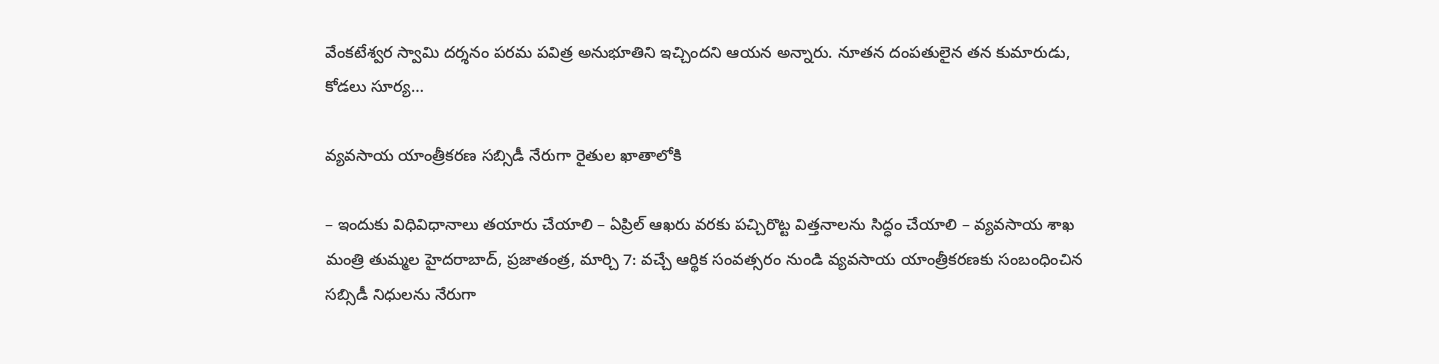వేంకటేశ్వర స్వామి దర్శనం పరమ పవిత్ర అనుభూతిని ఇచ్చిందని ఆయన అన్నారు. నూతన దంపతులైన తన కుమారుడు, కోడలు సూర్య…

వ్యవసాయ యాంత్రీకరణ సబ్సిడీ నేరుగా రైతుల ఖాతాలోకి

– ఇందుకు విధివిధానాలు తయారు చేయాలి – ఏప్రిల్ ఆఖరు వరకు పచ్చిరొట్ట విత్తనాలను సిద్ధం చేయాలి – వ్యవసాయ శాఖ మంత్రి తుమ్మల హైదరాబాద్, ప్రజాతంత్ర, మార్చి 7: వచ్చే ఆర్థిక సంవత్సరం నుండి వ్యవసాయ యాంత్రీకరణకు సంబంధించిన సబ్సిడీ నిధులను నేరుగా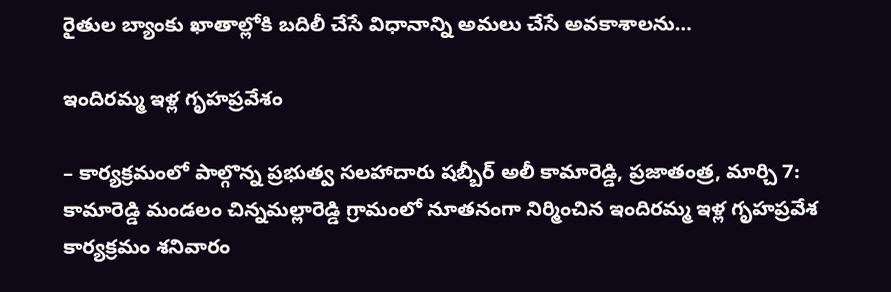రైతుల బ్యాంకు ఖాతాల్లోకి బదిలీ చేసే విధానాన్ని అమలు చేసే అవకాశాలను…

ఇందిరమ్మ ఇళ్ల గృహప్రవేశం

– కార్యక్రమంలో పాల్గొన్న‌ ప్రభుత్వ సలహాదారు షబ్బీర్ అలీ కామారెడ్డి, ప్రజాతంత్ర, మార్చి 7: కామారెడ్డి మండలం చిన్నమల్లారెడ్డి గ్రామంలో నూతనంగా నిర్మించిన ఇందిరమ్మ ఇళ్ల గృహప్రవేశ కార్యక్రమం శనివారం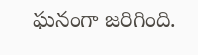ఘనంగా జరిగింది.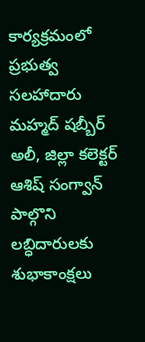కార్యక్రమంలో ప్రభుత్వ సలహాదారు మహ్మద్ షబ్బీర్ అలీ, జిల్లా కలెక్టర్ ఆశిష్ సంగ్వాన్ పాల్గొని లబ్ధిదారులకు శుభాకాంక్షలు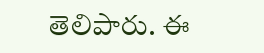తెలిపారు. ఈ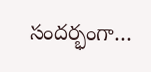సందర్భంగా…